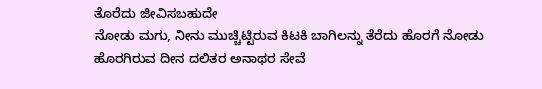ತೊರೆದು ಜೀವಿಸಬಹುದೇ
ನೋಡು ಮಗು, ನೀನು ಮುಚ್ಚಿಟ್ಟಿರುವ ಕಿಟಕಿ ಬಾಗಿಲನ್ನು ತೆರೆದು ಹೊರಗೆ ನೋಡು ಹೊರಗಿರುವ ದೀನ ದಲಿತರ ಅನಾಥರ ಸೇವೆ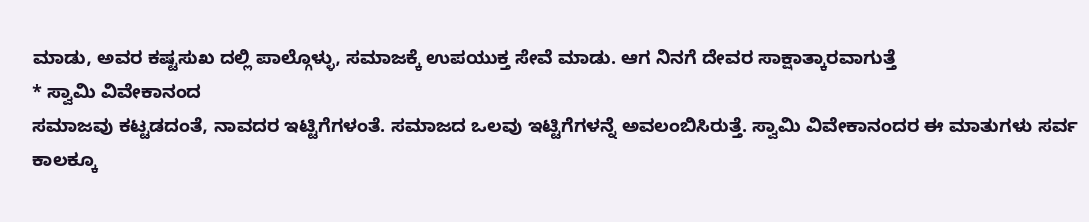ಮಾಡು, ಅವರ ಕಷ್ಟಸುಖ ದಲ್ಲಿ ಪಾಲ್ಗೊಳ್ಳು, ಸಮಾಜಕ್ಕೆ ಉಪಯುಕ್ತ ಸೇವೆ ಮಾಡು. ಆಗ ನಿನಗೆ ದೇವರ ಸಾಕ್ಷಾತ್ಕಾರವಾಗುತ್ತೆ
* ಸ್ವಾಮಿ ವಿವೇಕಾನಂದ
ಸಮಾಜವು ಕಟ್ಟಡದಂತೆ, ನಾವದರ ಇಟ್ಟಿಗೆಗಳಂತೆ. ಸಮಾಜದ ಒಲವು ಇಟ್ಟಿಗೆಗಳನ್ನೆ ಅವಲಂಬಿಸಿರುತ್ತೆ. ಸ್ವಾಮಿ ವಿವೇಕಾನಂದರ ಈ ಮಾತುಗಳು ಸರ್ವ ಕಾಲಕ್ಕೂ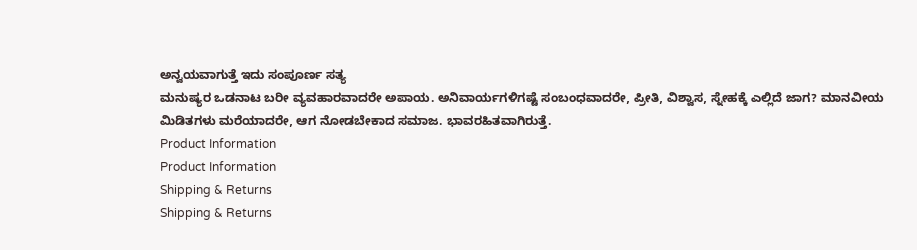ಅನ್ವಯವಾಗುತ್ತೆ ಇದು ಸಂಪೂರ್ಣ ಸತ್ಯ
ಮನುಷ್ಯರ ಒಡನಾಟ ಬರೀ ವ್ಯವಹಾರವಾದರೇ ಅಪಾಯ. ಅನಿವಾರ್ಯಗಳಿಗಷ್ಟೆ ಸಂಬಂಧವಾದರೇ, ಪ್ರೀತಿ, ವಿಶ್ವಾಸ, ಸ್ನೇಹಕ್ಕೆ ಎಲ್ಲಿದೆ ಜಾಗ? ಮಾನವೀಯ ಮಿಡಿತಗಳು ಮರೆಯಾದರೇ, ಆಗ ನೋಡಬೇಕಾದ ಸಮಾಜ. ಭಾವರಹಿತವಾಗಿರುತ್ತೆ.
Product Information
Product Information
Shipping & Returns
Shipping & Returns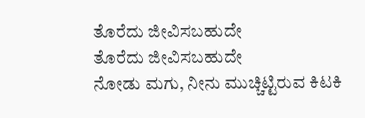ತೊರೆದು ಜೀವಿಸಬಹುದೇ
ತೊರೆದು ಜೀವಿಸಬಹುದೇ
ನೋಡು ಮಗು, ನೀನು ಮುಚ್ಚಿಟ್ಟಿರುವ ಕಿಟಕಿ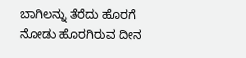ಬಾಗಿಲನ್ನು ತೆರೆದು ಹೊರಗೆ ನೋಡು ಹೊರಗಿರುವ ದೀನ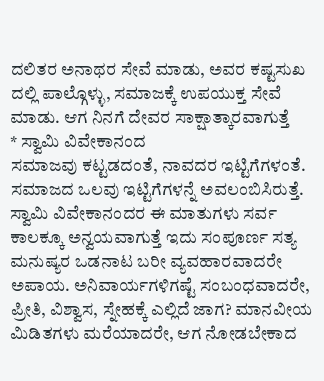ದಲಿತರ ಅನಾಥರ ಸೇವೆ ಮಾಡು, ಅವರ ಕಷ್ಟಸುಖ ದಲ್ಲಿ ಪಾಲ್ಗೊಳ್ಳು, ಸಮಾಜಕ್ಕೆ ಉಪಯುಕ್ತ ಸೇವೆ ಮಾಡು. ಆಗ ನಿನಗೆ ದೇವರ ಸಾಕ್ಷಾತ್ಕಾರವಾಗುತ್ತೆ
* ಸ್ವಾಮಿ ವಿವೇಕಾನಂದ
ಸಮಾಜವು ಕಟ್ಟಡದಂತೆ, ನಾವದರ ಇಟ್ಟಿಗೆಗಳಂತೆ. ಸಮಾಜದ ಒಲವು ಇಟ್ಟಿಗೆಗಳನ್ನೆ ಅವಲಂಬಿಸಿರುತ್ತೆ. ಸ್ವಾಮಿ ವಿವೇಕಾನಂದರ ಈ ಮಾತುಗಳು ಸರ್ವ ಕಾಲಕ್ಕೂ ಅನ್ವಯವಾಗುತ್ತೆ ಇದು ಸಂಪೂರ್ಣ ಸತ್ಯ
ಮನುಷ್ಯರ ಒಡನಾಟ ಬರೀ ವ್ಯವಹಾರವಾದರೇ ಅಪಾಯ. ಅನಿವಾರ್ಯಗಳಿಗಷ್ಟೆ ಸಂಬಂಧವಾದರೇ, ಪ್ರೀತಿ, ವಿಶ್ವಾಸ, ಸ್ನೇಹಕ್ಕೆ ಎಲ್ಲಿದೆ ಜಾಗ? ಮಾನವೀಯ ಮಿಡಿತಗಳು ಮರೆಯಾದರೇ, ಆಗ ನೋಡಬೇಕಾದ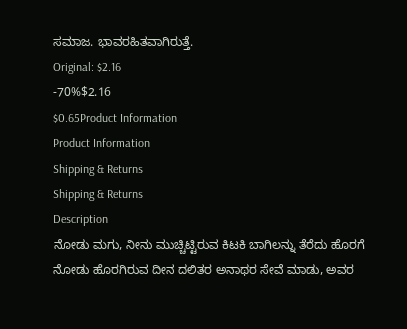ಸಮಾಜ. ಭಾವರಹಿತವಾಗಿರುತ್ತೆ.
Original: $2.16
-70%$2.16
$0.65Product Information
Product Information
Shipping & Returns
Shipping & Returns
Description
ನೋಡು ಮಗು, ನೀನು ಮುಚ್ಚಿಟ್ಟಿರುವ ಕಿಟಕಿ ಬಾಗಿಲನ್ನು ತೆರೆದು ಹೊರಗೆ ನೋಡು ಹೊರಗಿರುವ ದೀನ ದಲಿತರ ಅನಾಥರ ಸೇವೆ ಮಾಡು, ಅವರ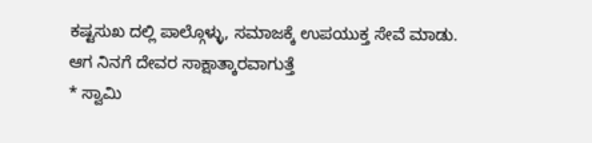ಕಷ್ಟಸುಖ ದಲ್ಲಿ ಪಾಲ್ಗೊಳ್ಳು, ಸಮಾಜಕ್ಕೆ ಉಪಯುಕ್ತ ಸೇವೆ ಮಾಡು. ಆಗ ನಿನಗೆ ದೇವರ ಸಾಕ್ಷಾತ್ಕಾರವಾಗುತ್ತೆ
* ಸ್ವಾಮಿ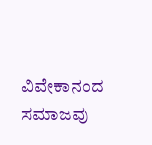ವಿವೇಕಾನಂದ
ಸಮಾಜವು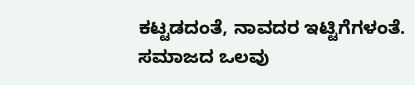ಕಟ್ಟಡದಂತೆ, ನಾವದರ ಇಟ್ಟಿಗೆಗಳಂತೆ. ಸಮಾಜದ ಒಲವು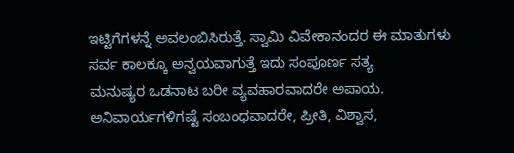ಇಟ್ಟಿಗೆಗಳನ್ನೆ ಅವಲಂಬಿಸಿರುತ್ತೆ. ಸ್ವಾಮಿ ವಿವೇಕಾನಂದರ ಈ ಮಾತುಗಳು ಸರ್ವ ಕಾಲಕ್ಕೂ ಅನ್ವಯವಾಗುತ್ತೆ ಇದು ಸಂಪೂರ್ಣ ಸತ್ಯ
ಮನುಷ್ಯರ ಒಡನಾಟ ಬರೀ ವ್ಯವಹಾರವಾದರೇ ಅಪಾಯ. ಅನಿವಾರ್ಯಗಳಿಗಷ್ಟೆ ಸಂಬಂಧವಾದರೇ, ಪ್ರೀತಿ, ವಿಶ್ವಾಸ,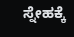ಸ್ನೇಹಕ್ಕೆ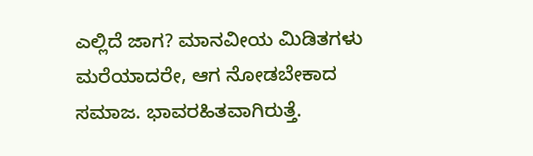ಎಲ್ಲಿದೆ ಜಾಗ? ಮಾನವೀಯ ಮಿಡಿತಗಳು ಮರೆಯಾದರೇ, ಆಗ ನೋಡಬೇಕಾದ ಸಮಾಜ. ಭಾವರಹಿತವಾಗಿರುತ್ತೆ.